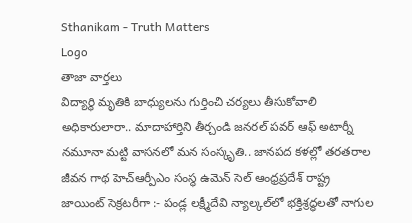Sthanikam - Truth Matters
Logo
తాజా వార్తలు
విద్యార్థి మృతికి బాధ్యులను గుర్తించి చర్యలు తీసుకోవాలి అధికారులారా.. మాదాహార్తిని తీర్చండి జనరల్ పవర్ ఆఫ్ అటార్నీ నమూనా మట్టి వాసనలో మన సంస్కృతి.. జానపద కళల్లో తరతరాల జీవన గాథ హెచ్ఆర్పీఎం సంస్థ ఉమెన్ సెల్ ఆంధ్రప్రదేశ్ రాష్ట్ర జాయింట్ సెక్రటరీగా :- పండ్ల లక్ష్మీదేవి న్యాల్కల్‌లో భక్తిశ్రద్ధలతో నాగుల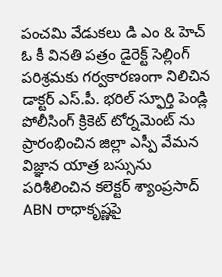పంచమి వేడుకలు డి ఎం & హెచ్ ఓ కీ వినతి పత్రం డైరెక్ట్ సెల్లింగ్ పరిశ్రమకు గర్వకారణంగా నిలిచిన డాక్టర్ ఎస్.పీ. భరిల్ స్ఫూర్తి పెండ్లి పోలీసింగ్ క్రికెట్ టోర్నమెంట్ ను ప్రారంభించిన జిల్లా ఎస్పీ వేమన విజ్ఞాన యాత్ర బస్సును పరిశీలించిన కలెక్టర్ శ్యాంప్రసాద్ ABN రాధాకృష్ణపై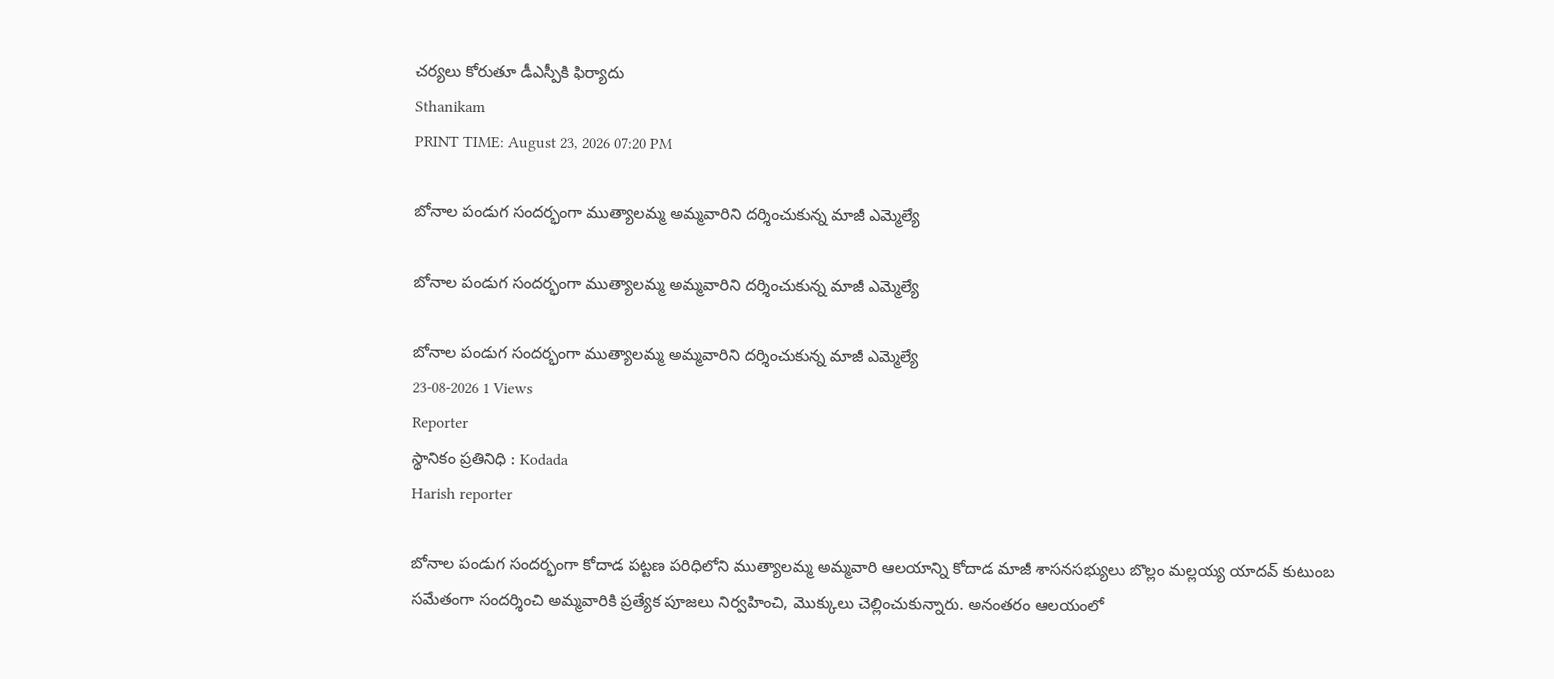చర్యలు కోరుతూ డీఎస్పీకి ఫిర్యాదు
Sthanikam
PRINT TIME: August 23, 2026 07:20 PM

బోనాల పండుగ సందర్భంగా ముత్యాలమ్మ అమ్మవారిని దర్శించుకున్న మాజీ ఎమ్మెల్యే

బోనాల పండుగ సందర్భంగా ముత్యాలమ్మ అమ్మవారిని దర్శించుకున్న మాజీ ఎమ్మెల్యే

బోనాల పండుగ సందర్భంగా ముత్యాలమ్మ అమ్మవారిని దర్శించుకున్న మాజీ ఎమ్మెల్యే
23-08-2026 1 Views
Reporter
స్థానికం ప్రతినిధి : Kodada
Harish reporter

బోనాల పండుగ సందర్భంగా కోదాడ పట్టణ పరిధిలోని ముత్యాలమ్మ అమ్మవారి ఆలయాన్ని కోదాడ మాజీ శాసనసభ్యులు బొల్లం మల్లయ్య యాదవ్ కుటుంబ సమేతంగా సందర్శించి అమ్మవారికి ప్రత్యేక పూజలు నిర్వహించి, మొక్కులు చెల్లించుకున్నారు. అనంతరం ఆలయంలో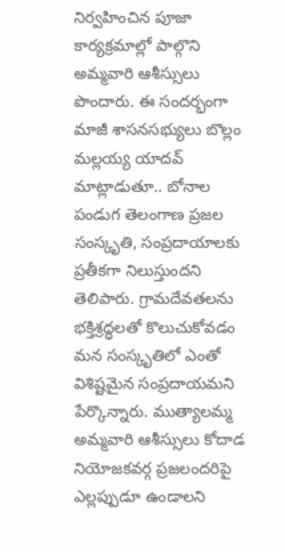నిర్వహించిన పూజా కార్యక్రమాల్లో పాల్గొని అమ్మవారి ఆశీస్సులు పొందారు. ఈ సందర్భంగా మాజీ శాసనసభ్యులు బొల్లం మల్లయ్య యాదవ్ మాట్లాడుతూ.. బోనాల పండుగ తెలంగాణ ప్రజల సంస్కృతి, సంప్రదాయాలకు ప్రతీకగా నిలుస్తుందని తెలిపారు. గ్రామదేవతలను భక్తిశ్రద్ధలతో కొలుచుకోవడం మన సంస్కృతిలో ఎంతో విశిష్టమైన సంప్రదాయమని పేర్కొన్నారు. ముత్యాలమ్మ అమ్మవారి ఆశీస్సులు కోదాడ నియోజకవర్గ ప్రజలందరిపై ఎల్లప్పుడూ ఉండాలని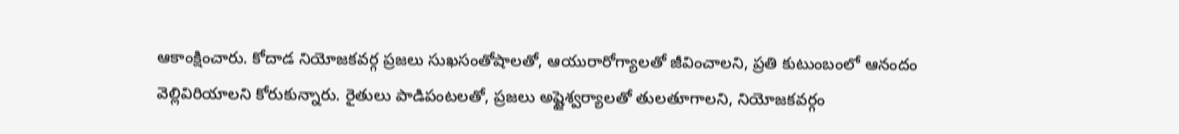ఆకాంక్షించారు. కోదాడ నియోజకవర్గ ప్రజలు సుఖసంతోషాలతో, ఆయురారోగ్యాలతో జీవించాలని, ప్రతి కుటుంబంలో ఆనందం వెల్లివిరియాలని కోరుకున్నారు. రైతులు పాడిపంటలతో, ప్రజలు అష్టైశ్వర్యాలతో తులతూగాలని, నియోజకవర్గం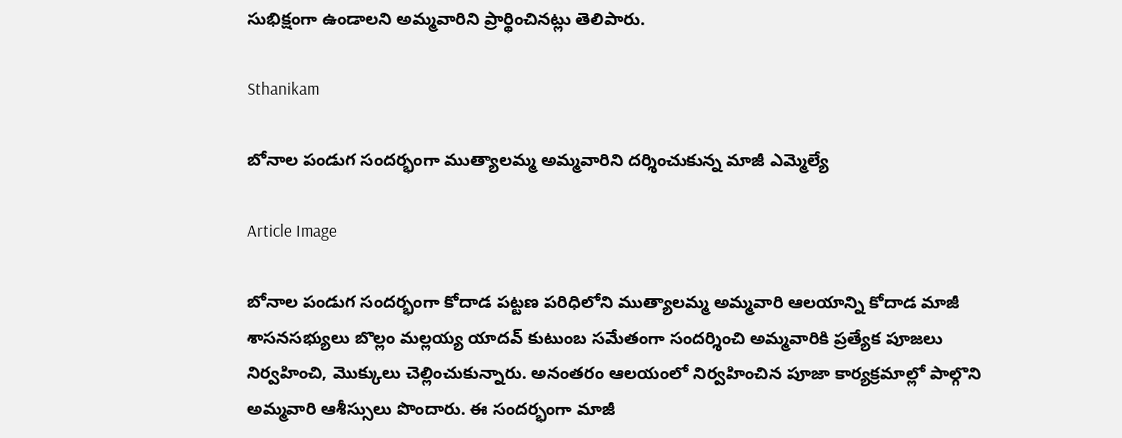సుభిక్షంగా ఉండాలని అమ్మవారిని ప్రార్థించినట్లు తెలిపారు.

Sthanikam

బోనాల పండుగ సందర్భంగా ముత్యాలమ్మ అమ్మవారిని దర్శించుకున్న మాజీ ఎమ్మెల్యే

Article Image

బోనాల పండుగ సందర్భంగా కోదాడ పట్టణ పరిధిలోని ముత్యాలమ్మ అమ్మవారి ఆలయాన్ని కోదాడ మాజీ శాసనసభ్యులు బొల్లం మల్లయ్య యాదవ్ కుటుంబ సమేతంగా సందర్శించి అమ్మవారికి ప్రత్యేక పూజలు నిర్వహించి, మొక్కులు చెల్లించుకున్నారు. అనంతరం ఆలయంలో నిర్వహించిన పూజా కార్యక్రమాల్లో పాల్గొని అమ్మవారి ఆశీస్సులు పొందారు. ఈ సందర్భంగా మాజీ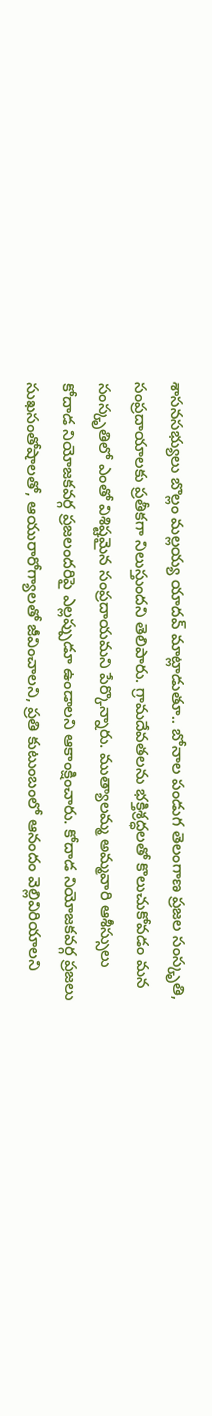శాసనసభ్యులు బొల్లం మల్లయ్య యాదవ్ మాట్లాడుతూ.. బోనాల పండుగ తెలంగాణ ప్రజల సంస్కృతి, సంప్రదాయాలకు ప్రతీకగా నిలుస్తుందని తెలిపారు. గ్రామదేవతలను భక్తిశ్రద్ధలతో కొలుచుకోవడం మన సంస్కృతిలో ఎంతో విశిష్టమైన సంప్రదాయమని పేర్కొన్నారు. ముత్యాలమ్మ అమ్మవారి ఆశీస్సులు కోదాడ నియోజకవర్గ ప్రజలందరిపై ఎల్లప్పుడూ ఉండాలని ఆకాంక్షించారు. కోదాడ నియోజకవర్గ ప్రజలు సుఖసంతోషాలతో, ఆయురారోగ్యాలతో జీవించాలని, ప్రతి కుటుంబంలో ఆనందం వెల్లివిరియాలని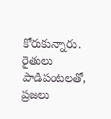కోరుకున్నారు. రైతులు పాడిపంటలతో, ప్రజలు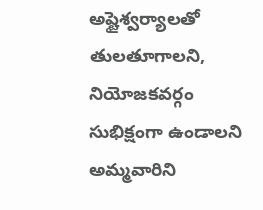అష్టైశ్వర్యాలతో తులతూగాలని, నియోజకవర్గం సుభిక్షంగా ఉండాలని అమ్మవారిని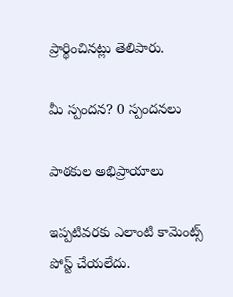ప్రార్థించినట్లు తెలిపారు.

మీ స్పందన? 0 స్పందనలు

పాఠకుల అభిప్రాయాలు

ఇప్పటివరకు ఎలాంటి కామెంట్స్ పోస్ట్ చేయలేదు.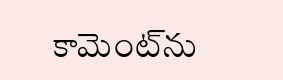కామెంట్‌ను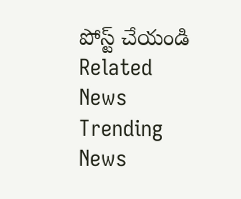పోస్ట్ చేయండి
Related News
Trending News